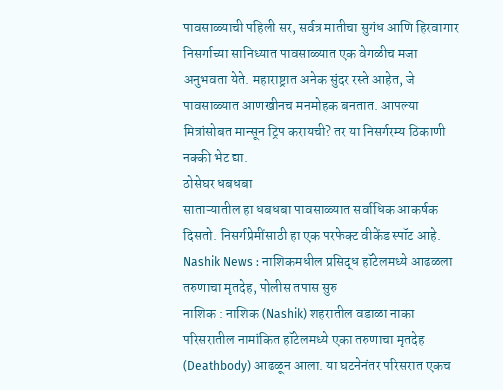पावसाळ्याची पहिली सर, सर्वत्र मातीचा सुगंध आणि हिरवागार निसर्गाच्या सानिध्यात पावसाळ्यात एक वेगळीच मजा अनुभवता येते. महाराष्ट्रात अनेक सुंदर रस्ते आहेत, जे पावसाळ्यात आणखीनच मनमोहक बनतात. आपल्या मित्रांसोबत मान्सून ट्रिप करायची? तर या निसर्गरम्य ठिकाणी नक्की भेट द्या.
ठोसेघर धबधबा
साताऱ्यातील हा धबधबा पावसाळ्यात सर्वाधिक आकर्षक दिसतो. निसर्गप्रेमींसाठी हा एक परफेक्ट वीकेंड स्पॉट आहे.
Nashik News : नाशिकमधील प्रसिद्ध हॉटेलमध्ये आढळला तरुणाचा मृतदेह, पोलीस तपास सुरु
नाशिक : नाशिक (Nashik) शहरातील वडाळा नाका परिसरातील नामांकित हॉटेलमध्ये एका तरुणाचा मृतदेह (Deathbody) आढळून आला. या घटनेनंतर परिसरात एकच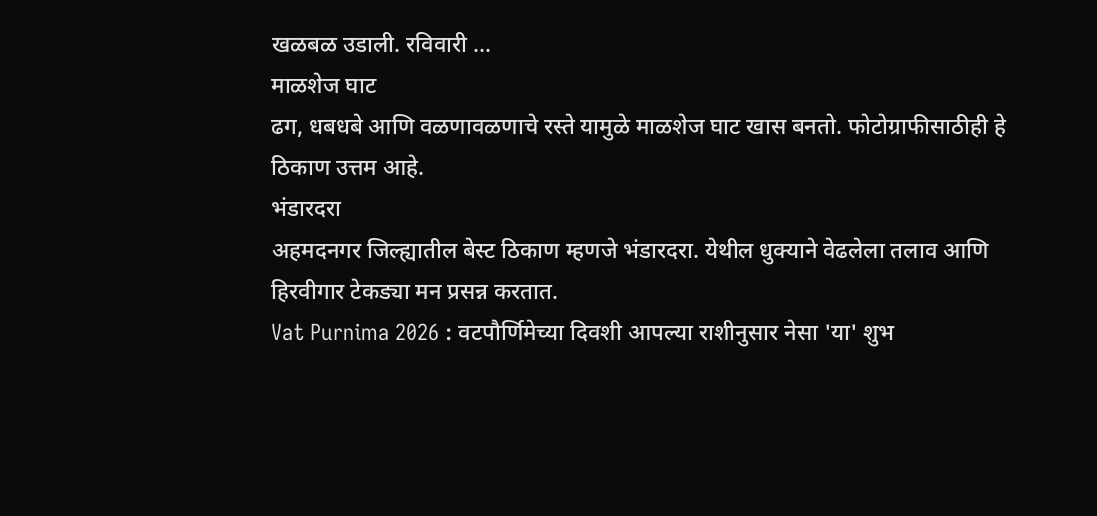खळबळ उडाली. रविवारी ...
माळशेज घाट
ढग, धबधबे आणि वळणावळणाचे रस्ते यामुळे माळशेज घाट खास बनतो. फोटोग्राफीसाठीही हे ठिकाण उत्तम आहे.
भंडारदरा
अहमदनगर जिल्ह्यातील बेस्ट ठिकाण म्हणजे भंडारदरा. येथील धुक्याने वेढलेला तलाव आणि हिरवीगार टेकड्या मन प्रसन्न करतात.
Vat Purnima 2026 : वटपौर्णिमेच्या दिवशी आपल्या राशीनुसार नेसा 'या' शुभ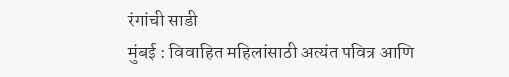रंगांची साडी
मुंबई : विवाहित महिलांसाठी अत्यंत पवित्र आणि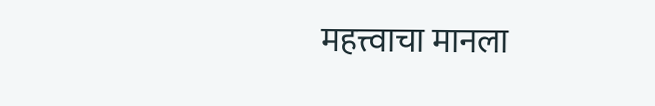महत्त्वाचा मानला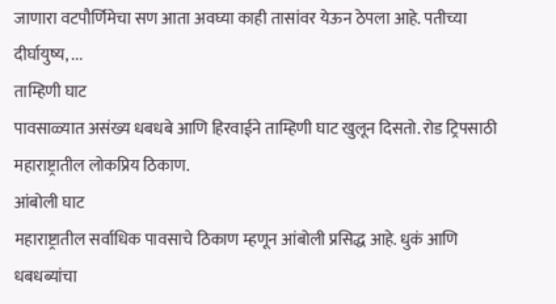जाणारा वटपौर्णिमेचा सण आता अवघ्या काही तासांवर येऊन ठेपला आहे. पतीच्या दीर्घायुष्य, ...
ताम्हिणी घाट
पावसाळ्यात असंख्य धबधबे आणि हिरवाईने ताम्हिणी घाट खुलून दिसतो. रोड ट्रिपसाठी महाराष्ट्रातील लोकप्रिय ठिकाण.
आंबोली घाट
महाराष्ट्रातील सर्वाधिक पावसाचे ठिकाण म्हणून आंबोली प्रसिद्ध आहे. धुकं आणि धबधब्यांचा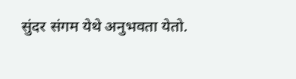सुंदर संगम येथे अनुभवता येतो.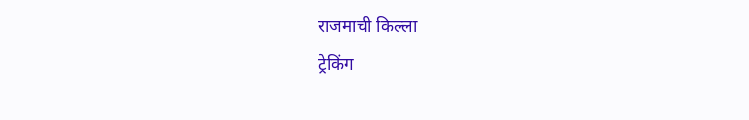राजमाची किल्ला
ट्रेकिंग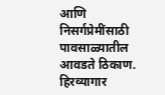आणि निसर्गप्रेमींसाठी पावसाळ्यातील आवडते ठिकाण. हिरव्यागार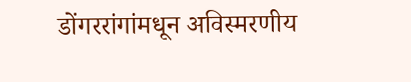डोंगररांगांमधून अविस्मरणीय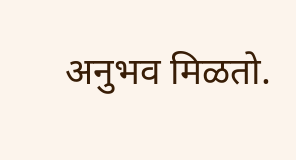अनुभव मिळतो.